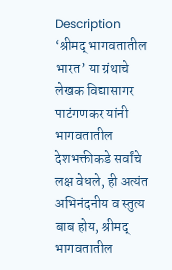Description
‘श्रीमद् भागवतातील भारत’ या ग्रंथाचे लेखक विद्यासागर पाटंगणकर यांनी भागवतातील देशभक्तीकडे सर्वांचे लक्ष वेधले, ही अत्यंत अभिनंदनीय व स्तुत्य बाब होय, श्रीमद् भागवतातील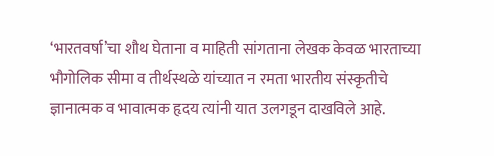‘भारतवर्षा’चा शौथ घेताना व माहिती सांगताना लेखक केवळ भारताच्या भौगोलिक सीमा व तीर्थस्थळे यांच्यात न रमता भारतीय संस्कृतीचे ज्ञानात्मक व भावात्मक हृदय त्यांनी यात उलगडून दाखविले आहे.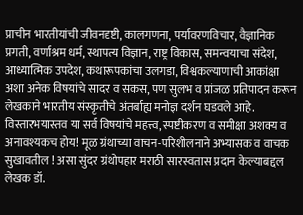प्राचीन भारतीयांची जीवनदृष्टी, कालगणना, पर्यावरणविचार, वैज्ञानिक प्रगती, वर्णाश्रम धर्म, स्थापत्य विज्ञान, राष्ट्र विकास, समन्वयाचा संदेश, आध्यात्मिक उपदेश, कथारूपकांचा उलगडा, विश्वकल्याणाची आकांक्षा अशा अनेक विषयांचे सादर व सकस, पण सुलभ व प्रांजळ प्रतिपादन करून लेखकाने भारतीय संस्कृतीचे अंतर्बाह्य मनोज्ञ दर्शन घडवले आहे.
विस्तारभयास्तव या सर्व विषयांचे महत्त्व, स्पष्टीकरण व समीक्षा अशक्य व अनावश्यकच होय! मूळ ग्रंथाच्या वाचन-परिशीलनाने अभ्यासक व वाचक सुखावतील ! असा सुंदर ग्रंथोपहार मराठी सारस्वतास प्रदान केल्याबद्दल लेखक डॉ.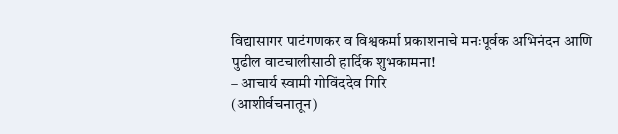विद्यासागर पाटंगणकर व विश्वकर्मा प्रकाशनाचे मनःपूर्वक अभिनंदन आणि पुढील वाटचालीसाठी हार्दिक शुभकामना!
– आचार्य स्वामी गोविंददेव गिरि
(आशीर्वचनातून)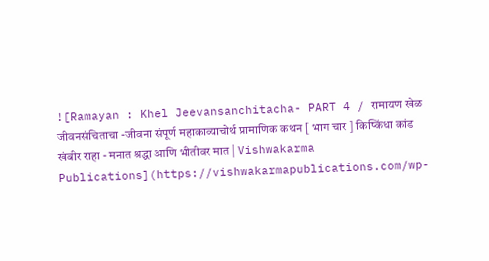![Ramayan : Khel Jeevansanchitacha- PART 4 / रामायण खेळ जीवनसंचिताचा -जीवना संपूर्ण महाकाव्याचोर्थ प्रामाणिक कथन [ भाग चार ] किष्किंधा कांड खंबीर राहा - मनात श्रद्धा आणि भीतीवर मात | Vishwakarma Publications](https://vishwakarmapublications.com/wp-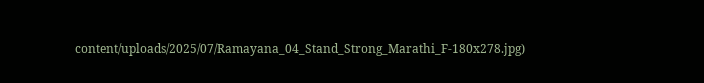content/uploads/2025/07/Ramayana_04_Stand_Strong_Marathi_F-180x278.jpg)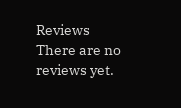Reviews
There are no reviews yet.